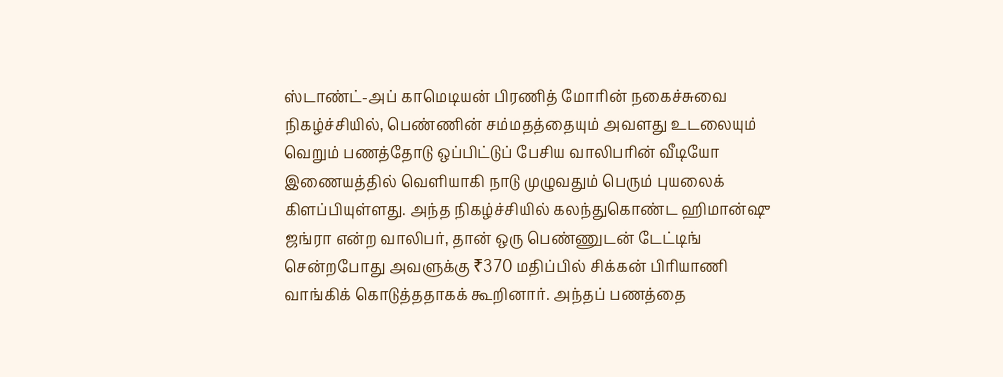ஸ்டாண்ட்-அப் காமெடியன் பிரணித் மோரின் நகைச்சுவை நிகழ்ச்சியில், பெண்ணின் சம்மதத்தையும் அவளது உடலையும் வெறும் பணத்தோடு ஒப்பிட்டுப் பேசிய வாலிபரின் வீடியோ இணையத்தில் வெளியாகி நாடு முழுவதும் பெரும் புயலைக் கிளப்பியுள்ளது. அந்த நிகழ்ச்சியில் கலந்துகொண்ட ஹிமான்ஷு ஜங்ரா என்ற வாலிபர், தான் ஒரு பெண்ணுடன் டேட்டிங் சென்றபோது அவளுக்கு ₹370 மதிப்பில் சிக்கன் பிரியாணி வாங்கிக் கொடுத்ததாகக் கூறினார். அந்தப் பணத்தை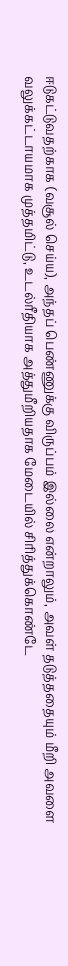ஈடுகட்டுவதற்காக (வசூல் செய்ய), அந்தப் பெண்ணுக்கு விருப்பம் இல்லை என்றாலும், அவள் தடுத்ததையும் மீறி அவளை வலுக்கட்டாயமாக முத்தமிட்டு, உடல்ரீதியாக அத்துமீறியதாக மேடையில் சிரித்துக்கொண்டே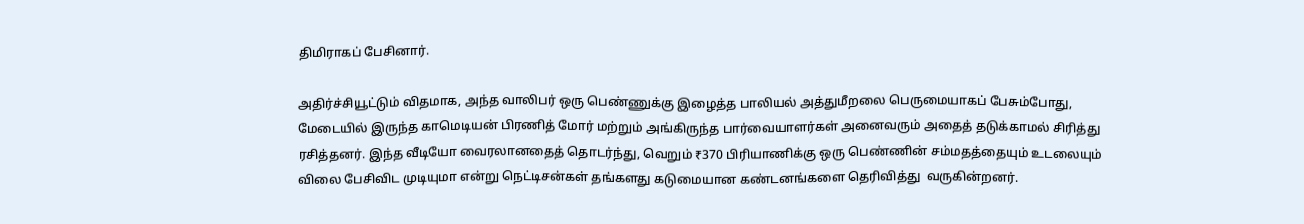திமிராகப் பேசினார்.

அதிர்ச்சியூட்டும் விதமாக, அந்த வாலிபர் ஒரு பெண்ணுக்கு இழைத்த பாலியல் அத்துமீறலை பெருமையாகப் பேசும்போது, மேடையில் இருந்த காமெடியன் பிரணித் மோர் மற்றும் அங்கிருந்த பார்வையாளர்கள் அனைவரும் அதைத் தடுக்காமல் சிரித்து ரசித்தனர். இந்த வீடியோ வைரலானதைத் தொடர்ந்து, வெறும் ₹370 பிரியாணிக்கு ஒரு பெண்ணின் சம்மதத்தையும் உடலையும் விலை பேசிவிட முடியுமா என்று நெட்டிசன்கள் தங்களது கடுமையான கண்டனங்களை தெரிவித்து  வருகின்றனர்.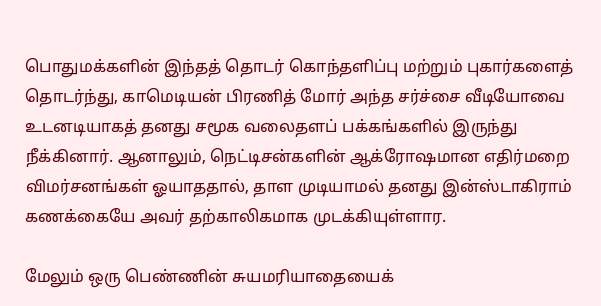பொதுமக்களின் இந்தத் தொடர் கொந்தளிப்பு மற்றும் புகார்களைத் தொடர்ந்து, காமெடியன் பிரணித் மோர் அந்த சர்ச்சை வீடியோவை உடனடியாகத் தனது சமூக வலைதளப் பக்கங்களில் இருந்து நீக்கினார். ஆனாலும், நெட்டிசன்களின் ஆக்ரோஷமான எதிர்மறை விமர்சனங்கள் ஓயாததால், தாள முடியாமல் தனது இன்ஸ்டாகிராம் கணக்கையே அவர் தற்காலிகமாக முடக்கியுள்ளார.

மேலும் ஒரு பெண்ணின் சுயமரியாதையைக்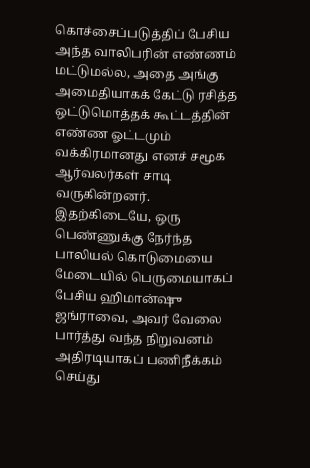கொச்சைப்படுத்திப் பேசிய அந்த வாலிபரின் எண்ணம் மட்டுமல்ல, அதை அங்கு அமைதியாகக் கேட்டு ரசித்த ஒட்டுமொத்தக் கூட்டத்தின் எண்ண ஓட்டமும் வக்கிரமானது எனச் சமூக ஆர்வலர்கள் சாடி வருகின்றனர். இதற்கிடையே, ஒரு பெண்ணுக்கு நேர்ந்த பாலியல் கொடுமையை மேடையில் பெருமையாகப் பேசிய ஹிமான்ஷு ஜங்ராவை, அவர் வேலை பார்த்து வந்த நிறுவனம் அதிரடியாகப் பணிநீக்கம் செய்து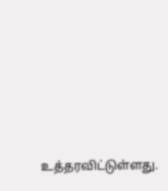உத்தரவிட்டுள்ளது.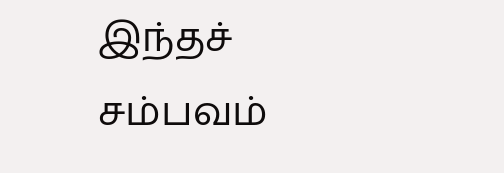இந்தச் சம்பவம்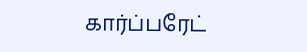கார்ப்பரேட்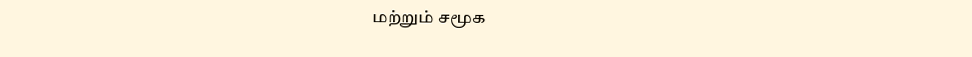மற்றும் சமூக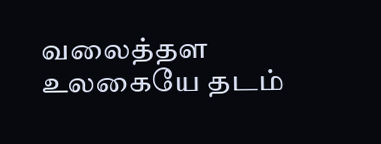வலைத்தள உலகையே தடம்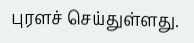புரளச் செய்துள்ளது.